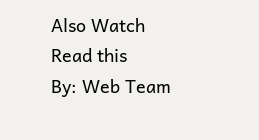Also Watch
Read this
By: Web Team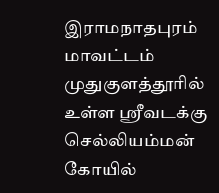இராமநாதபுரம் மாவட்டம் முதுகுளத்தூரில் உள்ள ஸ்ரீவடக்கு செல்லியம்மன் கோயில்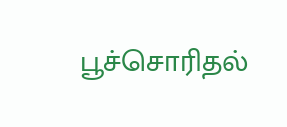பூச்சொரிதல்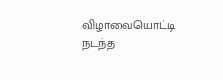விழாவையொட்டி நடந்த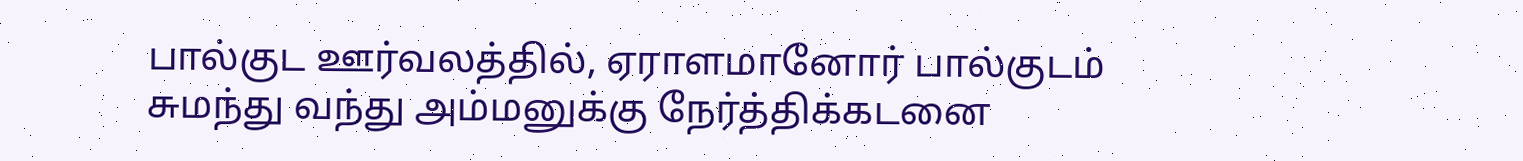பால்குட ஊர்வலத்தில், ஏராளமானோர் பால்குடம் சுமந்து வந்து அம்மனுக்கு நேர்த்திக்கடனை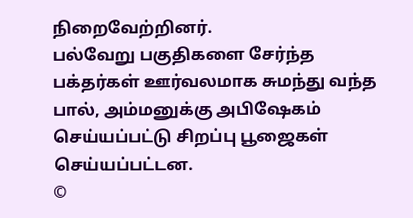நிறைவேற்றினர்.
பல்வேறு பகுதிகளை சேர்ந்த பக்தர்கள் ஊர்வலமாக சுமந்து வந்த பால், அம்மனுக்கு அபிஷேகம் செய்யப்பட்டு சிறப்பு பூஜைகள் செய்யப்பட்டன.
©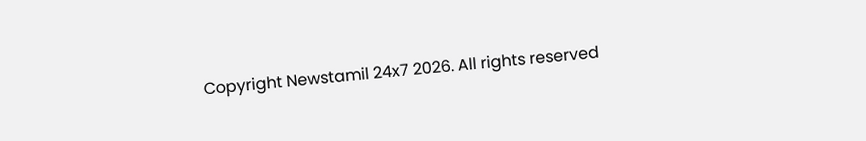Copyright Newstamil 24x7 2026. All rights reserved